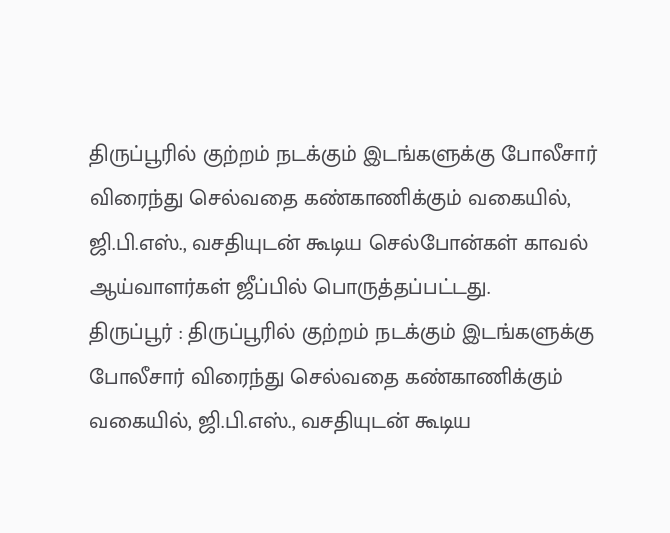திருப்பூரில் குற்றம் நடக்கும் இடங்களுக்கு போலீசார் விரைந்து செல்வதை கண்காணிக்கும் வகையில், ஜி.பி.எஸ்., வசதியுடன் கூடிய செல்போன்கள் காவல் ஆய்வாளர்கள் ஜீப்பில் பொருத்தப்பட்டது.
திருப்பூர் : திருப்பூரில் குற்றம் நடக்கும் இடங்களுக்கு போலீசார் விரைந்து செல்வதை கண்காணிக்கும் வகையில், ஜி.பி.எஸ்., வசதியுடன் கூடிய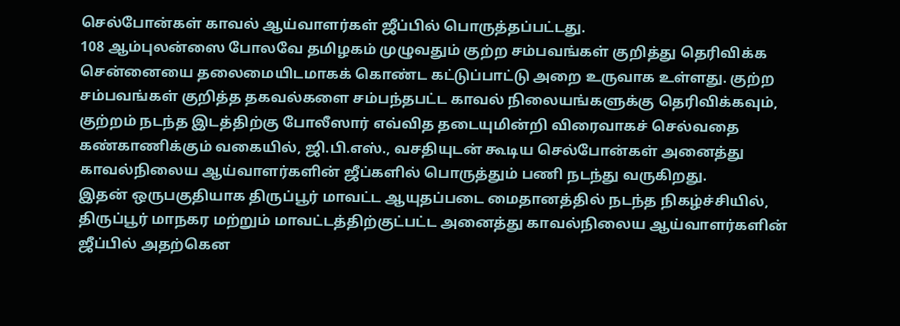செல்போன்கள் காவல் ஆய்வாளர்கள் ஜீப்பில் பொருத்தப்பட்டது.
108 ஆம்புலன்ஸை போலவே தமிழகம் முழுவதும் குற்ற சம்பவங்கள் குறித்து தெரிவிக்க சென்னையை தலைமையிடமாகக் கொண்ட கட்டுப்பாட்டு அறை உருவாக உள்ளது. குற்ற சம்பவங்கள் குறித்த தகவல்களை சம்பந்தபட்ட காவல் நிலையங்களுக்கு தெரிவிக்கவும், குற்றம் நடந்த இடத்திற்கு போலீஸார் எவ்வித தடையுமின்றி விரைவாகச் செல்வதை கண்காணிக்கும் வகையில், ஜி.பி.எஸ்., வசதியுடன் கூடிய செல்போன்கள் அனைத்து காவல்நிலைய ஆய்வாளர்களின் ஜீப்களில் பொருத்தும் பணி நடந்து வருகிறது.
இதன் ஒருபகுதியாக திருப்பூர் மாவட்ட ஆயுதப்படை மைதானத்தில் நடந்த நிகழ்ச்சியில், திருப்பூர் மாநகர மற்றும் மாவட்டத்திற்குட்பட்ட அனைத்து காவல்நிலைய ஆய்வாளர்களின் ஜீப்பில் அதற்கென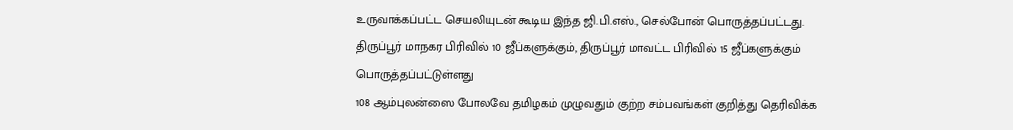உருவாக்கப்பட்ட செயலியுடன் கூடிய இந்த ஜி.பி.எஸ்., செல்போன் பொருத்தப்பட்டது. திருப்பூர் மாநகர பிரிவில் 10 ஜீப்களுக்கும், திருப்பூர் மாவட்ட பிரிவில் 15 ஜீப்களுக்கும் பொருத்தப்பட்டுள்ளது
108 ஆம்புலன்ஸை போலவே தமிழகம் முழுவதும் குற்ற சம்பவங்கள் குறித்து தெரிவிக்க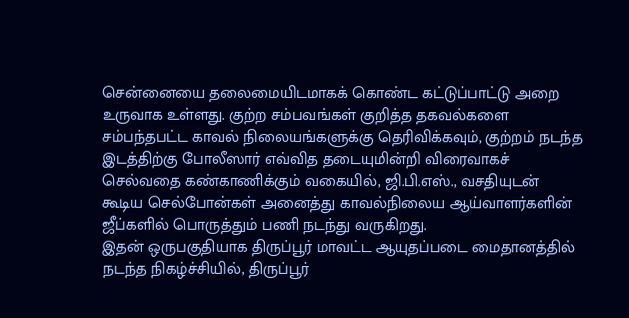சென்னையை தலைமையிடமாகக் கொண்ட கட்டுப்பாட்டு அறை உருவாக உள்ளது. குற்ற சம்பவங்கள் குறித்த தகவல்களை சம்பந்தபட்ட காவல் நிலையங்களுக்கு தெரிவிக்கவும், குற்றம் நடந்த இடத்திற்கு போலீஸார் எவ்வித தடையுமின்றி விரைவாகச் செல்வதை கண்காணிக்கும் வகையில், ஜி.பி.எஸ்., வசதியுடன் கூடிய செல்போன்கள் அனைத்து காவல்நிலைய ஆய்வாளர்களின் ஜீப்களில் பொருத்தும் பணி நடந்து வருகிறது.
இதன் ஒருபகுதியாக திருப்பூர் மாவட்ட ஆயுதப்படை மைதானத்தில் நடந்த நிகழ்ச்சியில், திருப்பூர்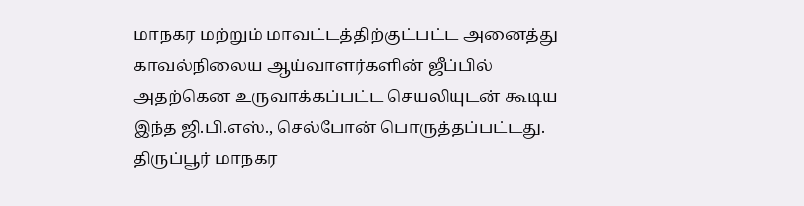மாநகர மற்றும் மாவட்டத்திற்குட்பட்ட அனைத்து காவல்நிலைய ஆய்வாளர்களின் ஜீப்பில் அதற்கென உருவாக்கப்பட்ட செயலியுடன் கூடிய இந்த ஜி.பி.எஸ்., செல்போன் பொருத்தப்பட்டது. திருப்பூர் மாநகர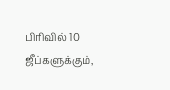பிரிவில் 10 ஜீப்களுக்கும்,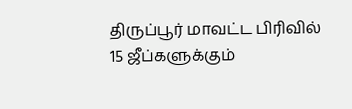திருப்பூர் மாவட்ட பிரிவில் 15 ஜீப்களுக்கும்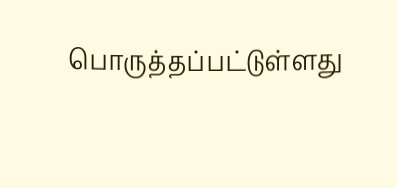பொருத்தப்பட்டுள்ளது